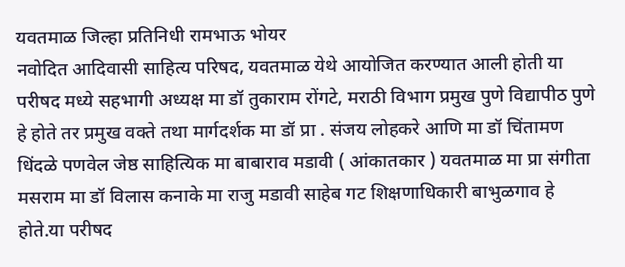यवतमाळ जिल्हा प्रतिनिधी रामभाऊ भोयर
नवोदित आदिवासी साहित्य परिषद, यवतमाळ येथे आयोजित करण्यात आली होती या परीषद मध्ये सहभागी अध्यक्ष मा डॉ तुकाराम रोंगटे, मराठी विभाग प्रमुख पुणे विद्यापीठ पुणे हे होते तर प्रमुख वक्ते तथा मार्गदर्शक मा डॉ प्रा . संजय लोहकरे आणि मा डॉ चिंतामण धिंदळे पणवेल जेष्ठ साहित्यिक मा बाबाराव मडावी ( आंकातकार ) यवतमाळ मा प्रा संगीता मसराम मा डॉ विलास कनाके मा राजु मडावी साहेब गट शिक्षणाधिकारी बाभुळगाव हे होते.या परीषद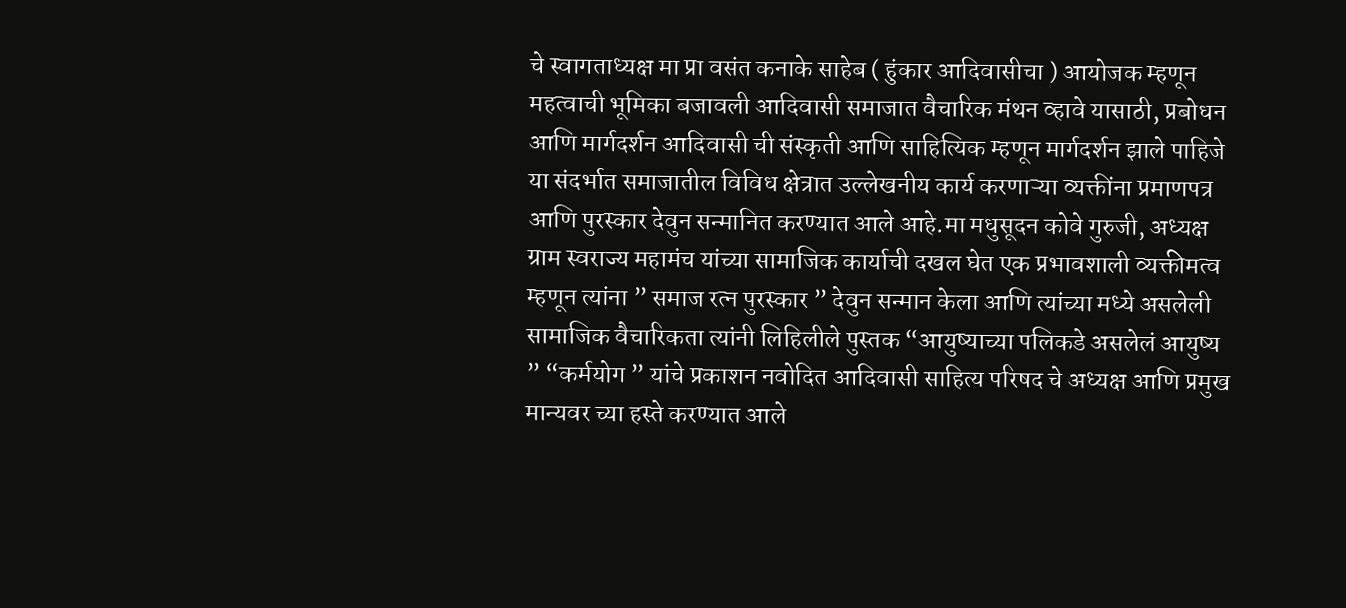चे स्वागताध्यक्ष मा प्रा वसंत कनाके साहेब ( हुंकार आदिवासीचा ) आयोजक म्हणून महत्वाची भूमिका बजावली आदिवासी समाजात वैचारिक मंथन व्हावे यासाठी, प्रबोधन आणि मार्गदर्शन आदिवासी ची संस्कृती आणि साहित्यिक म्हणून मार्गदर्शन झाले पाहिजे या संदर्भात समाजातील विविध क्षेत्रात उल्लेखनीय कार्य करणाऱ्या व्यक्तींना प्रमाणपत्र आणि पुरस्कार देवुन सन्मानित करण्यात आले आहे.मा मधुसूदन कोवे गुरुजी, अध्यक्ष ग्राम स्वराज्य महामंच यांच्या सामाजिक कार्याची दखल घेत एक प्रभावशाली व्यक्तीमत्व म्हणून त्यांना ” समाज रत्न पुरस्कार ” देवुन सन्मान केला आणि त्यांच्या मध्ये असलेली सामाजिक वैचारिकता त्यांनी लिहिलीले पुस्तक “आयुष्याच्या पलिकडे असलेलं आयुष्य ” “कर्मयोग ” यांचे प्रकाशन नवोदित आदिवासी साहित्य परिषद चे अध्यक्ष आणि प्रमुख मान्यवर च्या हस्ते करण्यात आले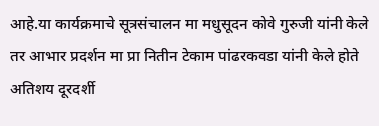आहे.या कार्यक्रमाचे सूत्रसंचालन मा मधुसूदन कोवे गुरुजी यांनी केले तर आभार प्रदर्शन मा प्रा नितीन टेकाम पांढरकवडा यांनी केले होते अतिशय दूरदर्शी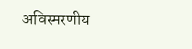अविस्मरणीय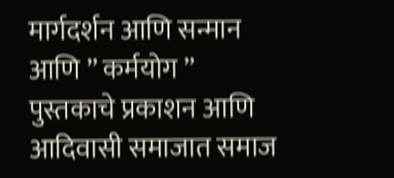मार्गदर्शन आणि सन्मान आणि ” कर्मयोग ” पुस्तकाचे प्रकाशन आणि आदिवासी समाजात समाज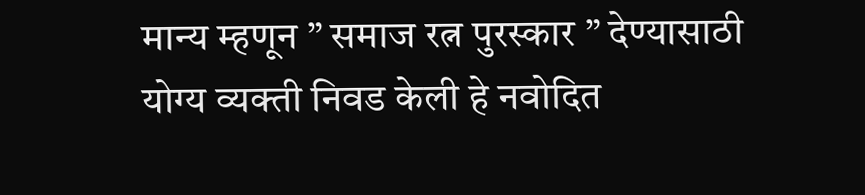मान्य म्हणून ” समाज रत्न पुरस्कार ” देण्यासाठी योग्य व्यक्ती निवड केली हे नवोदित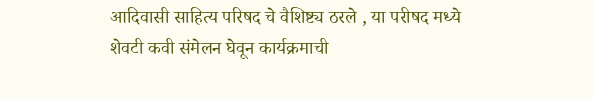आदिवासी साहित्य परिषद चे वैशिष्ट्य ठरले , या परीषद मध्ये शेवटी कवी संमेलन घेवून कार्यक्रमाची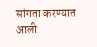सांगता करण्यात आली